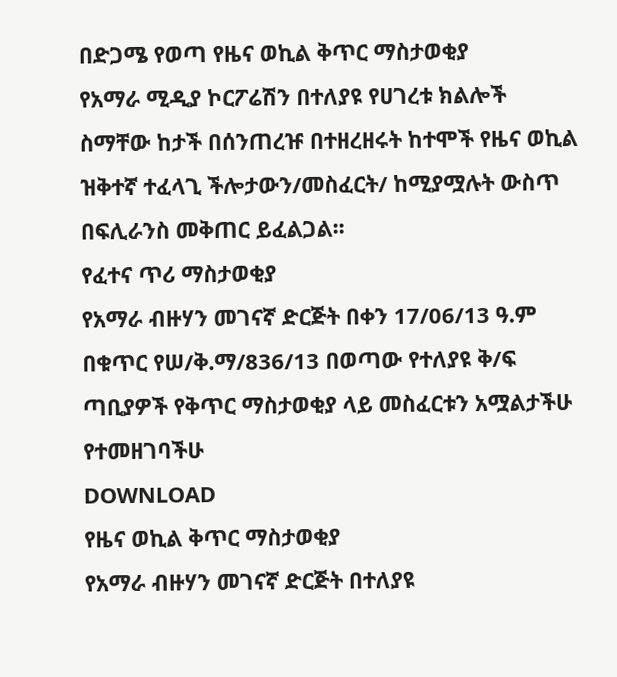በድጋሜ የወጣ የዜና ወኪል ቅጥር ማስታወቂያ
የአማራ ሚዲያ ኮርፖሬሽን በተለያዩ የሀገረቱ ክልሎች ስማቸው ከታች በሰንጠረዡ በተዘረዘሩት ከተሞች የዜና ወኪል ዝቅተኛ ተፈላጊ ችሎታውን/መስፈርት/ ከሚያሟሉት ውስጥ በፍሊራንስ መቅጠር ይፈልጋል፡፡
የፈተና ጥሪ ማስታወቂያ
የአማራ ብዙሃን መገናኛ ድርጅት በቀን 17/06/13 ዓ.ም በቁጥር የሠ/ቅ.ማ/836/13 በወጣው የተለያዩ ቅ/ፍ ጣቢያዎች የቅጥር ማስታወቂያ ላይ መስፈርቱን አሟልታችሁ የተመዘገባችሁ
DOWNLOAD
የዜና ወኪል ቅጥር ማስታወቂያ
የአማራ ብዙሃን መገናኛ ድርጅት በተለያዩ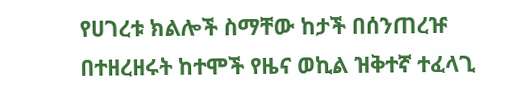የሀገረቱ ክልሎች ስማቸው ከታች በሰንጠረዡ በተዘረዘሩት ከተሞች የዜና ወኪል ዝቅተኛ ተፈላጊ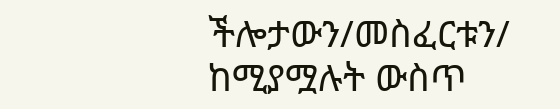ችሎታውን/መስፈርቱን/ ከሚያሟሉት ውስጥ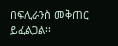በፍሊራንስ መቅጠር ይፈልጋል፡፡